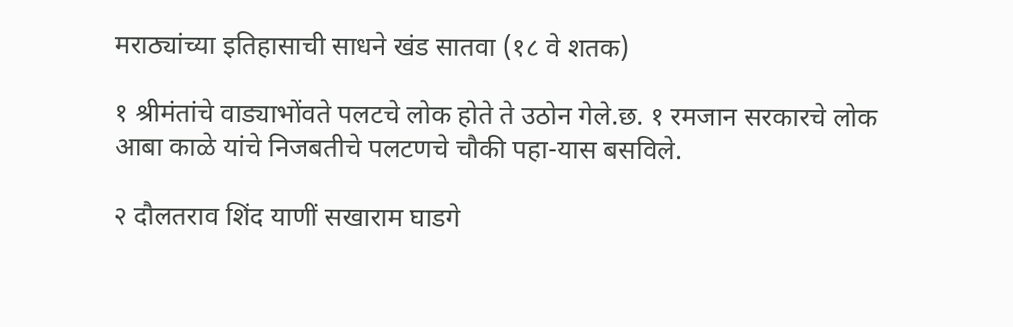मराठ्यांच्या इतिहासाची साधने खंड सातवा (१८ वे शतक)

१ श्रीमंतांचे वाड्याभोंवते पलटचे लोक होते ते उठोन गेले.छ. १ रमजान सरकारचे लोक आबा काळे यांचे निजबतीचे पलटणचे चौकी पहा-यास बसविले.

२ दौलतराव शिंद याणीं सखाराम घाडगे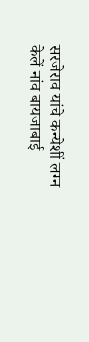सरजेराव यांचे कन्येशीं लग्न केलें नांव बायजाबाई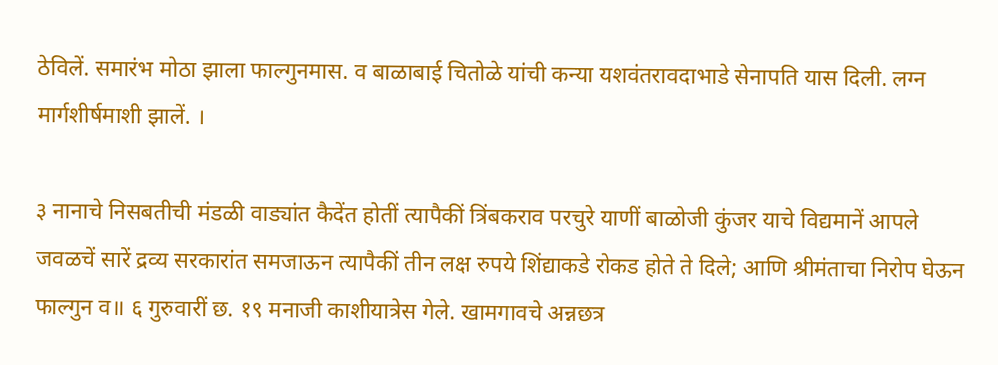ठेविलें. समारंभ मोठा झाला फाल्गुनमास. व बाळाबाई चितोळे यांची कन्या यशवंतरावदाभाडे सेनापति यास दिली. लग्न मार्गशीर्षमाशी झालें. ।

३ नानाचे निसबतीची मंडळी वाड्यांत कैदेंत होतीं त्यापैकीं त्रिंबकराव परचुरे याणीं बाळोजी कुंजर याचे विद्यमानें आपले जवळचें सारें द्रव्य सरकारांत समजाऊन त्यापैकीं तीन लक्ष रुपये शिंद्याकडे रोकड होते ते दिले; आणि श्रीमंताचा निरोप घेऊन फाल्गुन व॥ ६ गुरुवारीं छ. १९ मनाजी काशीयात्रेस गेले. खामगावचे अन्नछत्र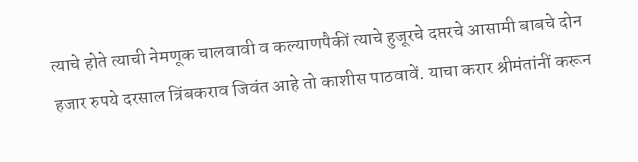त्याचे होते त्याची नेमणूक चालवावी व कल्याणपैकीं त्याचे हुजूरचे दप्तरचे आसामी बाबचे दोन हजार रुपये दरसाल त्रिंबकराव जिवंत आहे तो काशीस पाठवावें. याचा करार श्रीमंतांनीं करून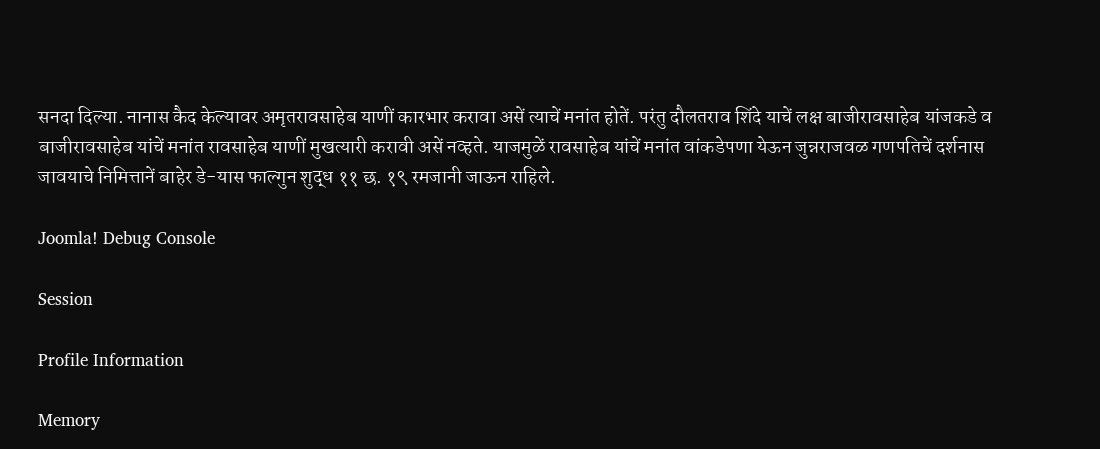सनदा दिल्या. नानास कैद केल्यावर अमृतरावसाहेब याणीं कारभार करावा असें त्याचें मनांत होतें. परंतु दौलतराव शिंदे याचें लक्ष बाजीरावसाहेब यांजकडे व बाजीरावसाहेब यांचें मनांत रावसाहेब याणीं मुखत्यारी करावी असें नव्हते. याजमुळें रावसाहेब यांचें मनांत वांकडेपणा येऊन जुन्नराजवळ गणपतिचें दर्शनास जावयाचे निमित्तानें बाहेर डे-यास फाल्गुन शुद्ध ११ छ. १९ रमजानी जाऊन राहिले.

Joomla! Debug Console

Session

Profile Information

Memory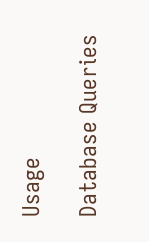Usage

Database Queries